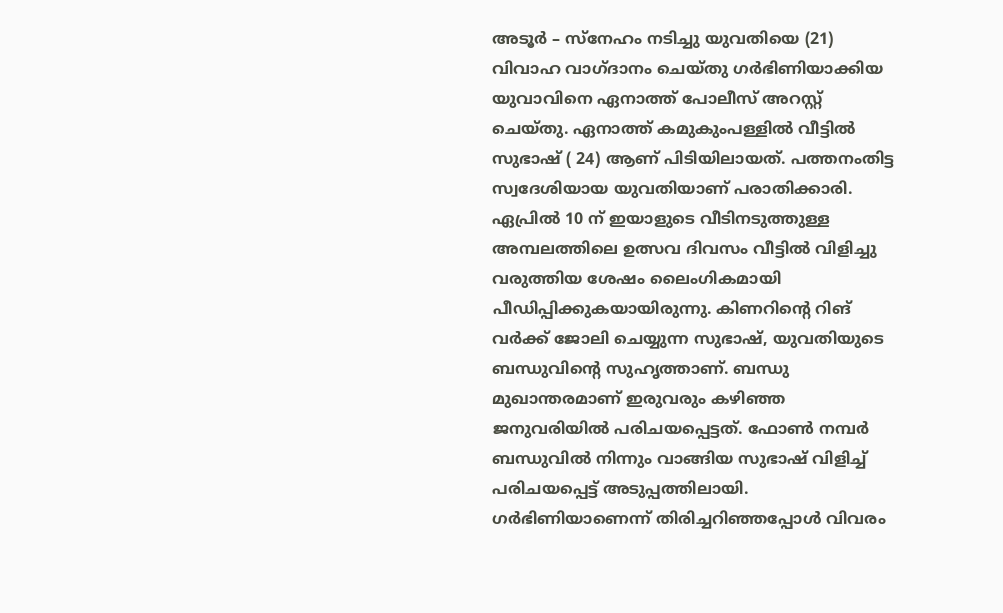അടൂർ – സ്നേഹം നടിച്ചു യുവതിയെ (21) വിവാഹ വാഗ്ദാനം ചെയ്തു ഗർഭിണിയാക്കിയ യുവാവിനെ ഏനാത്ത് പോലീസ് അറസ്റ്റ് ചെയ്തു. ഏനാത്ത് കമുകുംപള്ളിൽ വീട്ടിൽ സുഭാഷ് ( 24) ആണ് പിടിയിലായത്. പത്തനംതിട്ട സ്വദേശിയായ യുവതിയാണ് പരാതിക്കാരി. ഏപ്രിൽ 10 ന് ഇയാളുടെ വീടിനടുത്തുള്ള അമ്പലത്തിലെ ഉത്സവ ദിവസം വീട്ടിൽ വിളിച്ചു വരുത്തിയ ശേഷം ലൈംഗികമായി പീഡിപ്പിക്കുകയായിരുന്നു. കിണറിന്റെ റിങ് വർക്ക് ജോലി ചെയ്യുന്ന സുഭാഷ്, യുവതിയുടെ ബന്ധുവിന്റെ സുഹൃത്താണ്. ബന്ധു മുഖാന്തരമാണ് ഇരുവരും കഴിഞ്ഞ ജനുവരിയിൽ പരിചയപ്പെട്ടത്. ഫോൺ നമ്പർ ബന്ധുവിൽ നിന്നും വാങ്ങിയ സുഭാഷ് വിളിച്ച് പരിചയപ്പെട്ട് അടുപ്പത്തിലായി. ഗർഭിണിയാണെന്ന് തിരിച്ചറിഞ്ഞപ്പോൾ വിവരം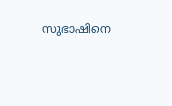സുഭാഷിനെ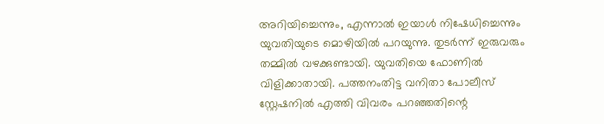അറിയിച്ചെന്നും, എന്നാൽ ഇയാൾ നിഷേധിച്ചെന്നും യുവതിയുടെ മൊഴിയിൽ പറയുന്നു. തുടർന്ന് ഇരുവരും തമ്മിൽ വഴക്കുണ്ടായി. യുവതിയെ ഫോണിൽ വിളിക്കാതായി. പത്തനംതിട്ട വനിതാ പോലീസ് സ്റ്റേഷനിൽ എത്തി വിവരം പറഞ്ഞതിന്റെ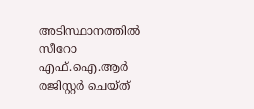അടിസ്ഥാനത്തിൽ സീറോ എഫ്.ഐ.ആർ രജിസ്റ്റർ ചെയ്ത്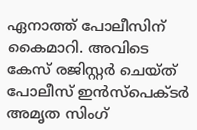ഏനാത്ത് പോലീസിന് കൈമാറി. അവിടെ കേസ് രജിസ്റ്റർ ചെയ്ത് പോലീസ് ഇൻസ്പെക്ടർ അമൃത സിംഗ്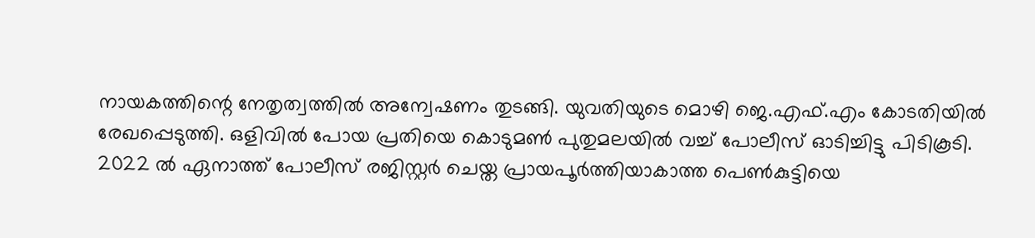നായകത്തിന്റെ നേതൃത്വത്തിൽ അന്വേഷണം തുടങ്ങി. യുവതിയുടെ മൊഴി ജെ.എഫ്.എം കോടതിയിൽ രേഖപ്പെടുത്തി. ഒളിവിൽ പോയ പ്രതിയെ കൊടുമൺ പുതുമലയിൽ വച്ച് പോലീസ് ഓടിച്ചിട്ടു പിടികൂടി.
2022 ൽ ഏനാത്ത് പോലീസ് രജിസ്റ്റർ ചെയ്ത പ്രായപൂർത്തിയാകാത്ത പെൺകുട്ടിയെ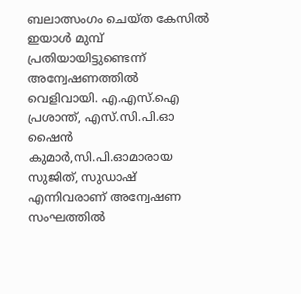ബലാത്സംഗം ചെയ്ത കേസിൽ ഇയാൾ മുമ്പ് പ്രതിയായിട്ടുണ്ടെന്ന് അന്വേഷണത്തിൽ വെളിവായി. എ.എസ്.ഐ പ്രശാന്ത്, എസ്.സി.പി.ഓ ഷൈൻ കുമാർ,സി.പി.ഓമാരായ സുജിത്, സുഡാഷ് എന്നിവരാണ് അന്വേഷണ സംഘത്തിൽ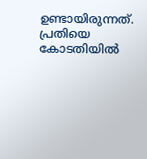ഉണ്ടായിരുന്നത്. പ്രതിയെ കോടതിയിൽ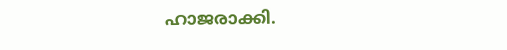ഹാജരാക്കി.